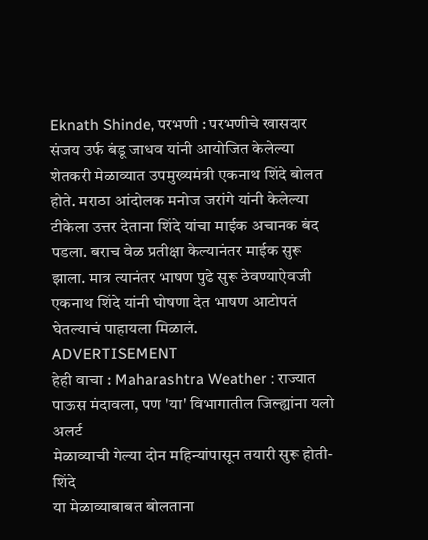Eknath Shinde, परभणी : परभणीचे खासदार संजय उर्फ बंडू जाधव यांनी आयोजित केलेल्या शेतकरी मेळाव्यात उपमुख्यमंत्री एकनाथ शिंदे बोलत होते. मराठा आंदोलक मनोज जरांगे यांनी केलेल्या टीकेला उत्तर देताना शिंदे यांचा माईक अचानक बंद पडला. बराच वेळ प्रतीक्षा केल्यानंतर माईक सुरू झाला. मात्र त्यानंतर भाषण पुढे सुरू ठेवण्याऐवजी एकनाथ शिंदे यांनी घोषणा देत भाषण आटोपतं घेतल्याचं पाहायला मिळालं.
ADVERTISEMENT
हेही वाचा : Maharashtra Weather : राज्यात पाऊस मंदावला, पण 'या' विभागातील जिल्ह्यांना यलो अलर्ट
मेळाव्याची गेल्या दोन महिन्यांपासून तयारी सुरू होती- शिंदे
या मेळाव्याबाबत बोलताना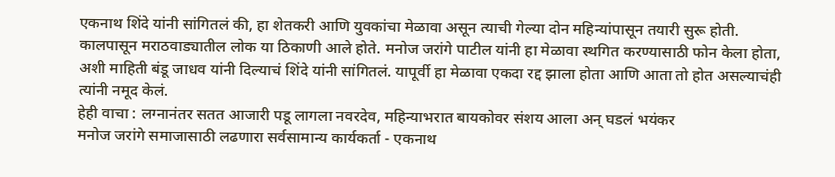एकनाथ शिंदे यांनी सांगितलं की, हा शेतकरी आणि युवकांचा मेळावा असून त्याची गेल्या दोन महिन्यांपासून तयारी सुरू होती. कालपासून मराठवाड्यातील लोक या ठिकाणी आले होते. मनोज जरांगे पाटील यांनी हा मेळावा स्थगित करण्यासाठी फोन केला होता, अशी माहिती बंडू जाधव यांनी दिल्याचं शिंदे यांनी सांगितलं. यापूर्वी हा मेळावा एकदा रद्द झाला होता आणि आता तो होत असल्याचंही त्यांनी नमूद केलं.
हेही वाचा : लग्नानंतर सतत आजारी पडू लागला नवरदेव, महिन्याभरात बायकोवर संशय आला अन् घडलं भयंकर
मनोज जरांगे समाजासाठी लढणारा सर्वसामान्य कार्यकर्ता - एकनाथ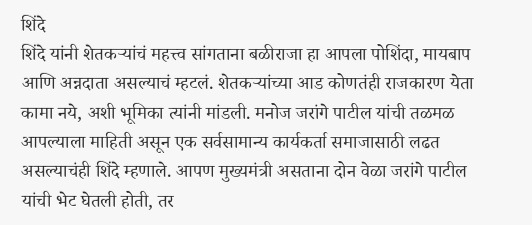शिंदे
शिंदे यांनी शेतकऱ्यांचं महत्त्व सांगताना बळीराजा हा आपला पोशिंदा, मायबाप आणि अन्नदाता असल्याचं म्हटलं. शेतकऱ्यांच्या आड कोणतंही राजकारण येता कामा नये, अशी भूमिका त्यांनी मांडली. मनोज जरांगे पाटील यांची तळमळ आपल्याला माहिती असून एक सर्वसामान्य कार्यकर्ता समाजासाठी लढत असल्याचंही शिंदे म्हणाले. आपण मुख्यमंत्री असताना दोन वेळा जरांगे पाटील यांची भेट घेतली होती, तर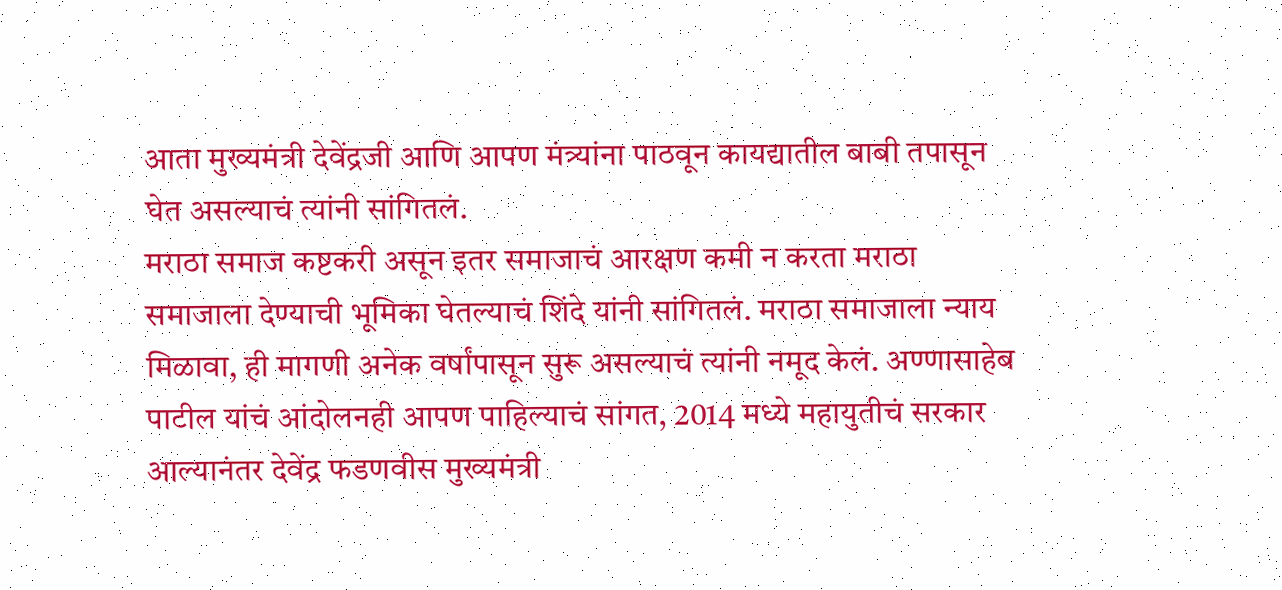आता मुख्यमंत्री देवेंद्रजी आणि आपण मंत्र्यांना पाठवून कायद्यातील बाबी तपासून घेत असल्याचं त्यांनी सांगितलं.
मराठा समाज कष्टकरी असून इतर समाजाचं आरक्षण कमी न करता मराठा समाजाला देण्याची भूमिका घेतल्याचं शिंदे यांनी सांगितलं. मराठा समाजाला न्याय मिळावा, ही मागणी अनेक वर्षांपासून सुरू असल्याचं त्यांनी नमूद केलं. अण्णासाहेब पाटील यांचं आंदोलनही आपण पाहिल्याचं सांगत, 2014 मध्ये महायुतीचं सरकार आल्यानंतर देवेंद्र फडणवीस मुख्यमंत्री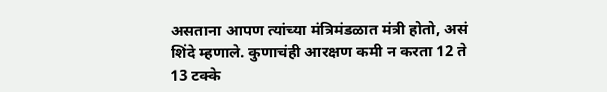असताना आपण त्यांच्या मंत्रिमंडळात मंत्री होतो, असं शिंदे म्हणाले. कुणाचंही आरक्षण कमी न करता 12 ते 13 टक्के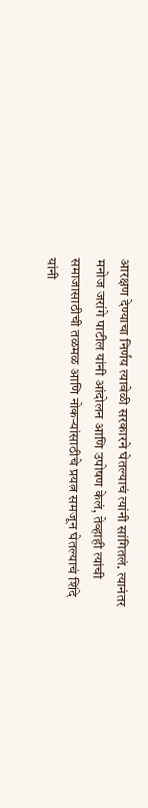आरक्षण देण्याचा निर्णय त्यावेळी सरकारने घेतल्याचं त्यांनी सांगितलं. त्यानंतर मनोज जरांगे पाटील यांनी आंदोलन आणि उपोषण केलं, तेव्हाही त्यांची समाजासाठीची तळमळ आणि नोकऱ्यांसाठीचे प्रयत्न समजून घेतल्याचं शिंदे यांनी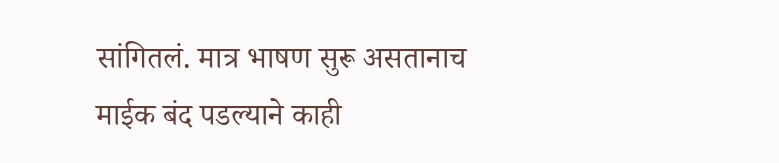सांगितलं. मात्र भाषण सुरू असतानाच माईक बंद पडल्याने काही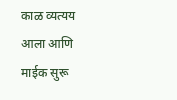काळ व्यत्यय आला आणि माईक सुरू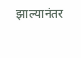झाल्यानंतर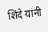शिंदे यांनी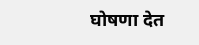घोषणा देत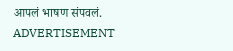आपलं भाषण संपवलं.
ADVERTISEMENT